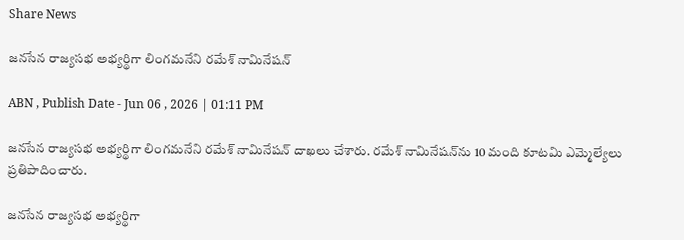Share News

జనసేన రాజ్యసభ అభ్యర్థిగా లింగమనేని రమేశ్ నామినేషన్

ABN , Publish Date - Jun 06 , 2026 | 01:11 PM

జనసేన రాజ్యసభ అభ్యర్థిగా లింగమనేని రమేశ్ నామినేషన్ దాఖలు చేశారు. రమేశ్‌ నామినేషన్‌ను 10 మంది కూటమి ఎమ్మెల్యేలు ప్రతిపాదించారు.

జనసేన రాజ్యసభ అభ్యర్థిగా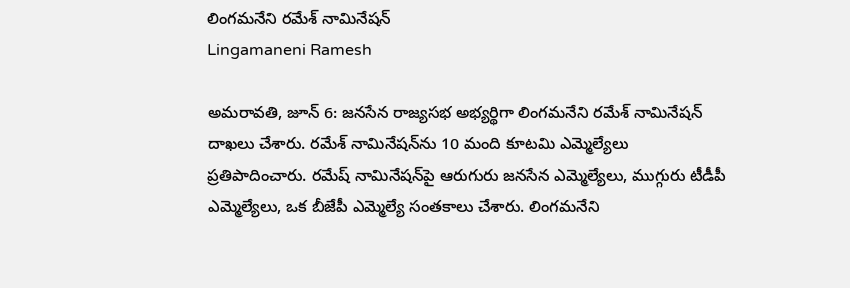లింగమనేని రమేశ్ నామినేషన్
Lingamaneni Ramesh

అమరావతి, జూన్ 6: జనసేన రాజ్యసభ అభ్యర్థిగా లింగమనేని రమేశ్ నామినేషన్ దాఖలు చేశారు. రమేశ్‌ నామినేషన్‌ను 10 మంది కూటమి ఎమ్మెల్యేలు ప్రతిపాదించారు. రమేష్ నామినేషన్‌పై ఆరుగురు జనసేన ఎమ్మెల్యేలు, ముగ్గురు టీడీపీ ఎమ్మెల్యేలు, ఒక బీజేపీ ఎమ్మెల్యే సంతకాలు చేశారు. లింగమనేని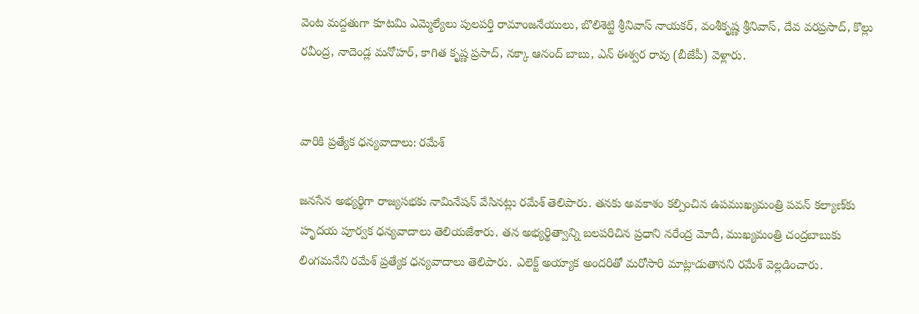వెంట మద్దతుగా కూటమి ఎమ్మెల్యే‌లు పులపర్తి రామాంజనేయులు, బొలిశెట్టి శ్రీనివాస్ నాయకర్, వంశీకృష్ణ శ్రీనివాస్, దేవ వరప్రసాద్, కొల్లు రవీంద్ర, నాదెండ్ల మనోహర్, కాగిత కృష్ణ ప్రసాద్, నక్కా ఆనంద్ బాబు, ఎన్ ఈశ్వర రావు (బీజేపీ) వెళ్లారు.


వారికి ప్రత్యేక ధన్యవాదాలు: రమేశ్

జనసేన అభ్యర్థిగా రాజ్యసభకు నామినేషన్ వేసినట్లు రమేశ్ తెలిపారు. తనకు అవకాశం కల్పించిన ఉపముఖ్యమంత్రి పవన్ కల్యాణ్‌కు హృదయ పూర్వక ధన్యవాదాలు తెలియజేశారు. తన అభ్యర్థిత్వాన్ని బలపరిచిన ప్రధాని నరేంద్ర మోదీ, ముఖ్యమంత్రి చంద్రబాబుకు లింగమనేని రమేశ్ ప్రత్యేక ధన్యవాదాలు తెలిపారు. ఎలెక్ట్ అయ్యాక అందరితో మరోసారి మాట్లాడుతానని రమేశ్ వెల్లడించారు.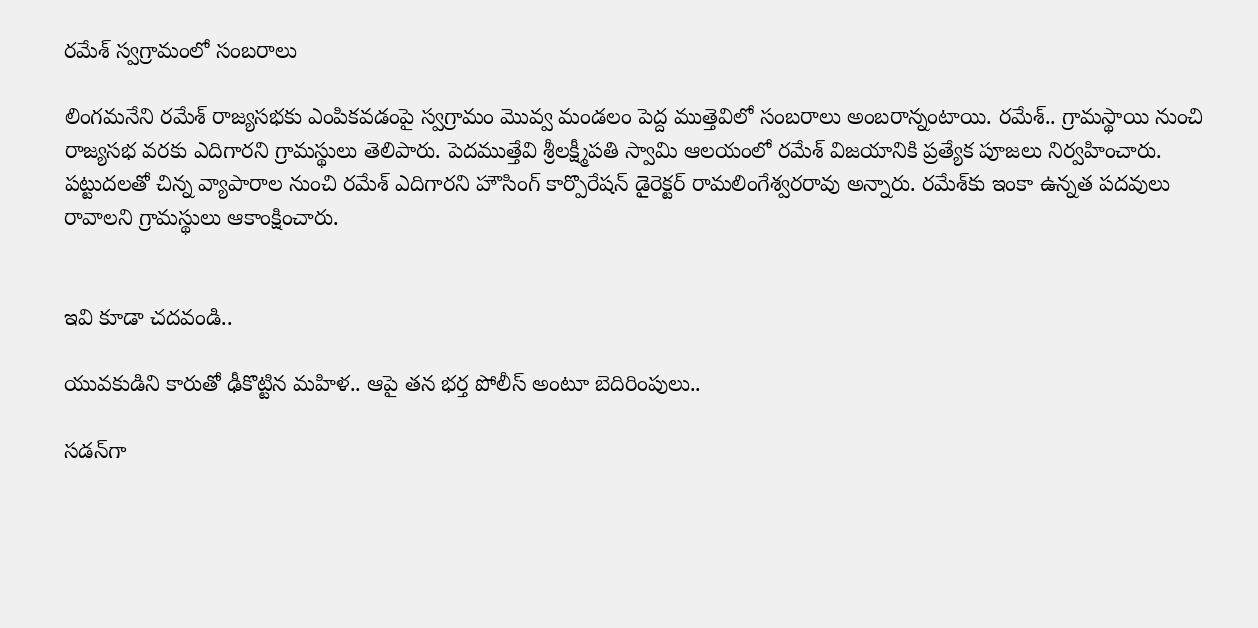రమేశ్ స్వగ్రామంలో సంబరాలు

లింగమనేని రమేశ్ రాజ్యసభకు ఎంపికవడంపై స్వగ్రామం మొవ్వ మండలం పెద్ద ముత్తెవిలో సంబరాలు అంబరాన్నంటాయి. రమేశ్.. గ్రామస్థాయి నుంచి రాజ్యసభ వరకు ఎదిగారని గ్రామస్థులు తెలిపారు. పెదముత్తేవి శ్రీలక్ష్మీపతి స్వామి ఆలయంలో రమేశ్ విజయానికి ప్రత్యేక పూజలు నిర్వహించారు. పట్టుదలతో చిన్న వ్యాపారాల నుంచి రమేశ్ ఎదిగారని హౌసింగ్ కార్పొరేషన్ డైరెక్టర్ రామలింగేశ్వరరావు అన్నారు. రమేశ్‌కు ఇంకా ఉన్నత పదవులు రావాలని గ్రామస్థులు ఆకాంక్షించారు.


ఇవి కూడా చదవండి..

యువకుడిని కారుతో ఢీకొట్టిన మహిళ.. ఆపై తన భర్త పోలీస్ అంటూ బెదిరింపులు..

సడన్‌‌గా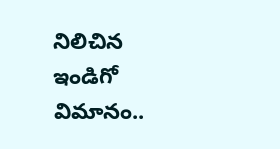నిలిచిన ఇండిగో విమానం..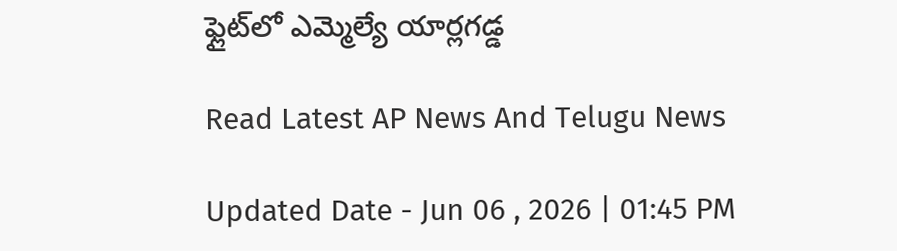ఫ్లైట్‌లో ఎమ్మెల్యే యార్లగడ్డ

Read Latest AP News And Telugu News

Updated Date - Jun 06 , 2026 | 01:45 PM